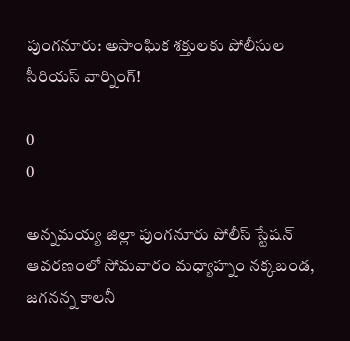పుంగనూరు: అసాంఘిక శక్తులకు పోలీసుల సీరియస్ వార్నింగ్!

0
0

అన్నమయ్య జిల్లా పుంగనూరు పోలీస్ స్టేషన్ ఆవరణంలో సోమవారం మధ్యాహ్నం నక్కబండ, జగనన్న కాలనీ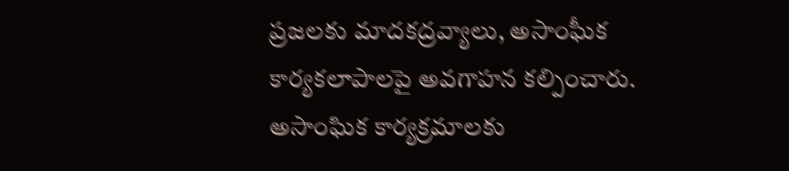ప్రజలకు మాదకద్రవ్యాలు, అసాంఘీక కార్యకలాపాలపై అవగాహన కల్పించారు. అసాంఘిక కార్యక్రమాలకు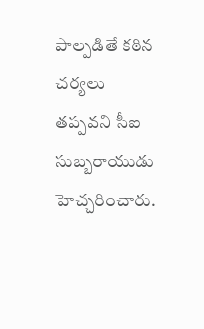పాల్పడితే కఠిన చర్యలు తప్పవని సీఐ సుబ్బరాయుడు హెచ్చరించారు.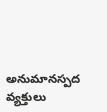అనుమానస్పద వ్యక్తులు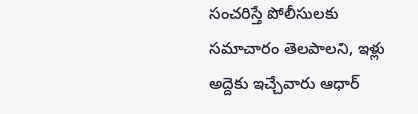సంచరిస్తే పోలీసులకు సమాచారం తెలపాలని, ఇళ్లు అద్దెకు ఇచ్చేవారు ఆధార్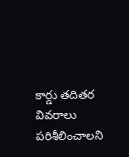కార్డు తదితర వివరాలు పరిశీలించాలని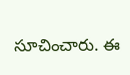సూచించారు. ఈ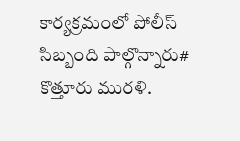కార్యక్రమంలో పోలీస్ సిబ్బంది పాల్గొన్నారు# కొత్తూరు మురళి.